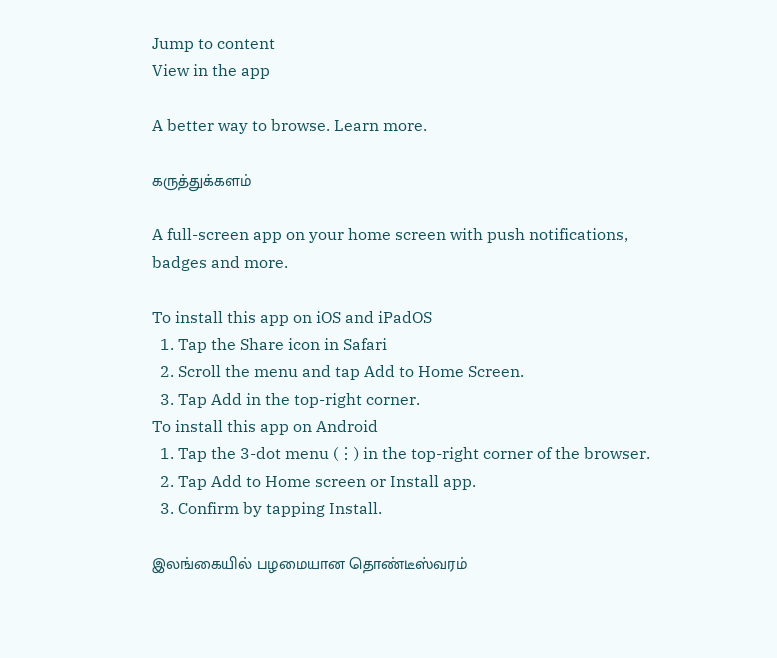Jump to content
View in the app

A better way to browse. Learn more.

கருத்துக்களம்

A full-screen app on your home screen with push notifications, badges and more.

To install this app on iOS and iPadOS
  1. Tap the Share icon in Safari
  2. Scroll the menu and tap Add to Home Screen.
  3. Tap Add in the top-right corner.
To install this app on Android
  1. Tap the 3-dot menu (⋮) in the top-right corner of the browser.
  2. Tap Add to Home screen or Install app.
  3. Confirm by tapping Install.

இலங்கையில் பழமையான தொண்டீஸ்வரம்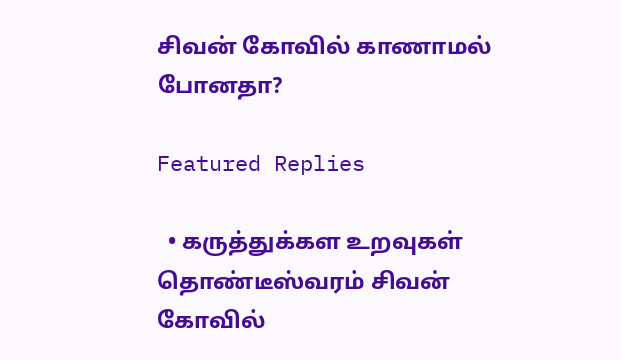சிவன் கோவில் காணாமல் போனதா?

Featured Replies

  • கருத்துக்கள உறவுகள்
தொண்டீஸ்வரம் சிவன் கோவில்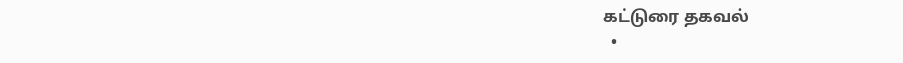கட்டுரை தகவல்
  •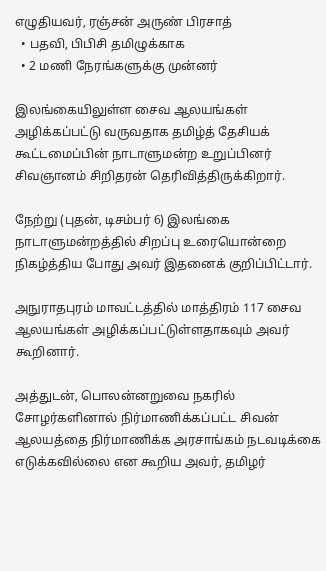எழுதியவர், ரஞ்சன் அருண் பிரசாத்
  • பதவி, பிபிசி தமிழுக்காக
  • 2 மணி நேரங்களுக்கு முன்னர்

இலங்கையிலுள்ள சைவ ஆலயங்கள் அழிக்கப்பட்டு வருவதாக தமிழ்த் தேசியக் கூட்டமைப்பின் நாடாளுமன்ற உறுப்பினர் சிவஞானம் சிறிதரன் தெரிவித்திருக்கிறார்.

நேற்று (புதன், டிசம்பர் 6) இலங்கை நாடாளுமன்றத்தில் சிறப்பு உரையொன்றை நிகழ்த்திய போது அவர் இதனைக் குறிப்பிட்டார்.

அநுராதபுரம் மாவட்டத்தில் மாத்திரம் 117 சைவ ஆலயங்கள் அழிக்கப்பட்டுள்ளதாகவும் அவர் கூறினார்.

அத்துடன், பொலன்னறுவை நகரில் சோழர்களினால் நிர்மாணிக்கப்பட்ட சிவன் ஆலயத்தை நிர்மாணிக்க அரசாங்கம் நடவடிக்கை எடுக்கவில்லை என கூறிய அவர், தமிழர்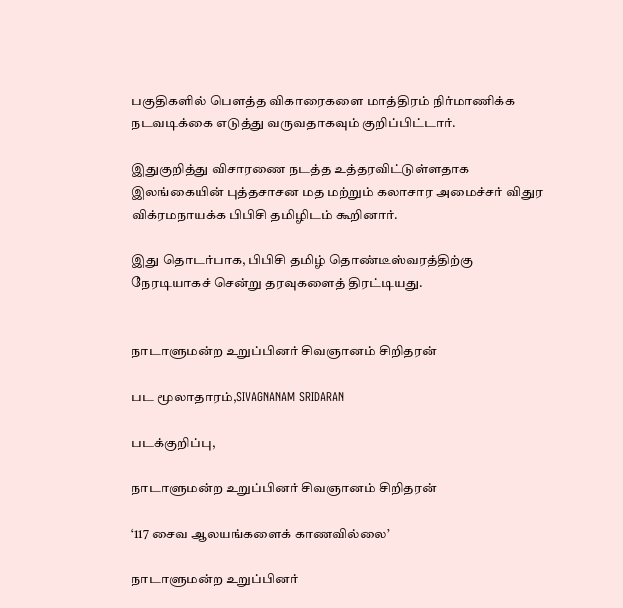பகுதிகளில் பௌத்த விகாரைகளை மாத்திரம் நிர்மாணிக்க நடவடிக்கை எடுத்து வருவதாகவும் குறிப்பிட்டார்.

இதுகுறித்து விசாரணை நடத்த உத்தரவிட்டுள்ளதாக இலங்கையின் புத்தசாசன மத மற்றும் கலாசார அமைச்சர் விதுர விக்ரமநாயக்க பிபிசி தமிழிடம் கூறினார்.

இது தொடர்பாக, பிபிசி தமிழ் தொண்டீஸ்வரத்திற்கு நேரடியாகச் சென்று தரவுகளைத் திரட்டியது.


நாடாளுமன்ற உறுப்பினர் சிவஞானம் சிறிதரன்

பட மூலாதாரம்,SIVAGNANAM SRIDARAN

படக்குறிப்பு,

நாடாளுமன்ற உறுப்பினர் சிவஞானம் சிறிதரன்

‘117 சைவ ஆலயங்களைக் காணவில்லை’

நாடாளுமன்ற உறுப்பினர்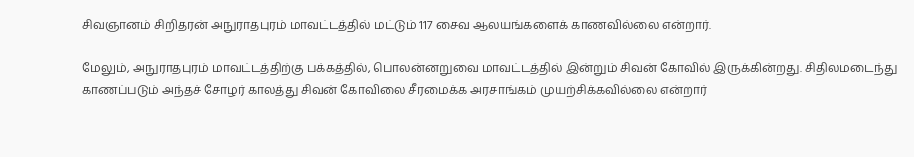சிவஞானம் சிறிதரன் அநுராதபுரம் மாவட்டத்தில் மட்டும் 117 சைவ ஆலயங்களைக் காணவில்லை என்றார்.

மேலும், அநுராதபுரம் மாவட்டத்திற்கு பக்கத்தில், பொலன்னறுவை மாவட்டத்தில் இன்றும் சிவன் கோவில் இருக்கின்றது. சிதிலமடைந்து காணப்படும் அந்தச் சோழர் காலத்து சிவன் கோவிலை சீரமைக்க அரசாங்கம் முயற்சிக்கவில்லை என்றார்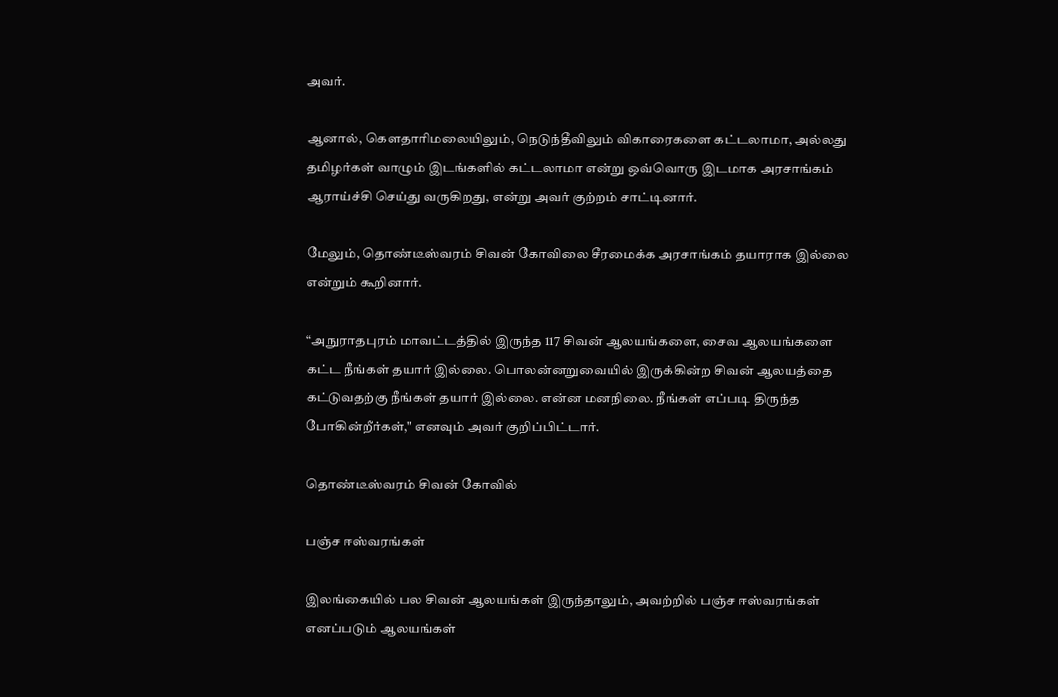அவர்.

ஆனால், கௌதாரிமலையிலும், நெடுந்தீவிலும் விகாரைகளை கட்டலாமா, அல்லது தமிழர்கள் வாழும் இடங்களில் கட்டலாமா என்று ஒவ்வொரு இடமாக அரசாங்கம் ஆராய்ச்சி செய்து வருகிறது, என்று அவர் குற்றம் சாட்டினார்.

மேலும், தொண்டீஸ்வரம் சிவன் கோவிலை சீரமைக்க அரசாங்கம் தயாராக இல்லை என்றும் கூறினார்.

“அநுராதபுரம் மாவட்டத்தில் இருந்த 117 சிவன் ஆலயங்களை, சைவ ஆலயங்களை கட்ட நீங்கள் தயார் இல்லை. பொலன்னறுவையில் இருக்கின்ற சிவன் ஆலயத்தை கட்டுவதற்கு நீங்கள் தயார் இல்லை. என்ன மனநிலை. நீங்கள் எப்படி திருந்த போகின்றீர்கள்," எனவும் அவர் குறிப்பிட்டார்.

தொண்டீஸ்வரம் சிவன் கோவில்

பஞ்ச ஈஸ்வரங்கள்

இலங்கையில் பல சிவன் ஆலயங்கள் இருந்தாலும், அவற்றில் பஞ்ச ஈஸ்வரங்கள் எனப்படும் ஆலயங்கள்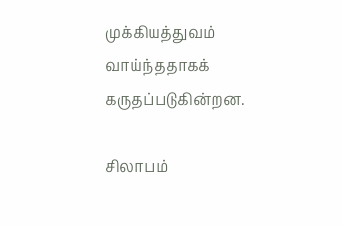முக்கியத்துவம் வாய்ந்ததாகக் கருதப்படுகின்றன.

சிலாபம்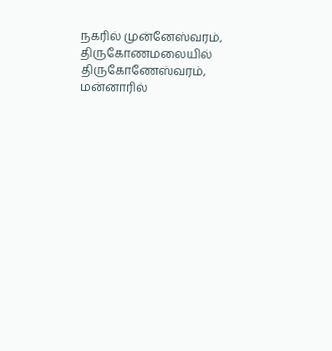நகரில் முன்னேஸ்வரம், திருகோணமலையில் திருகோணேஸ்வரம், மன்னாரில்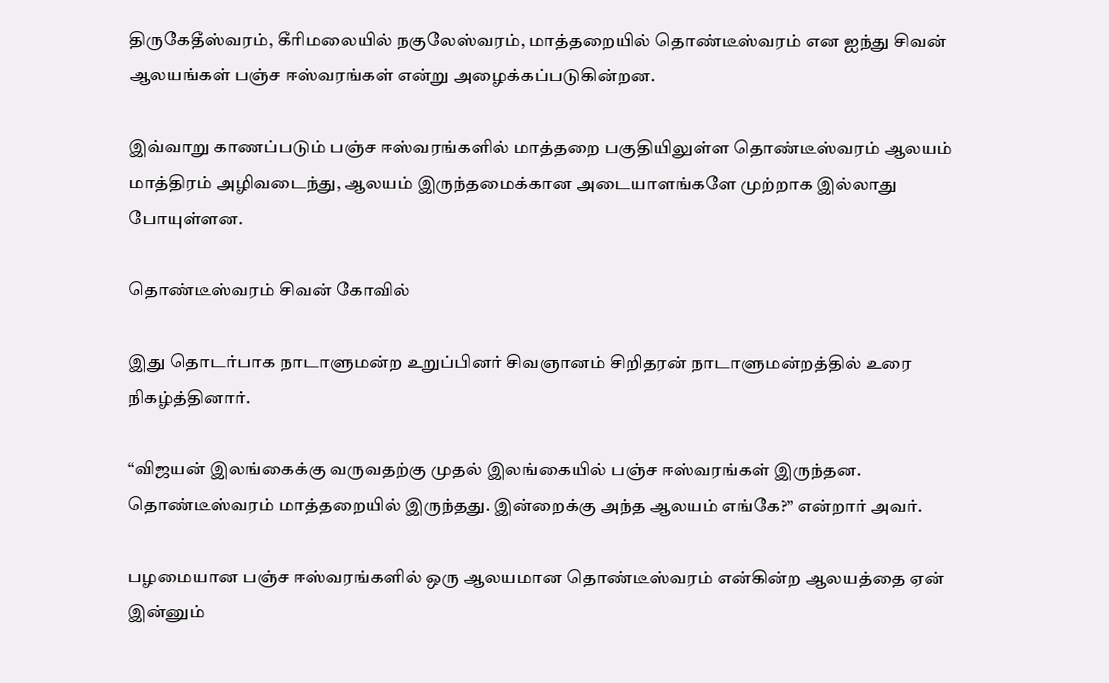திருகேதீஸ்வரம், கீரிமலையில் நகுலேஸ்வரம், மாத்தறையில் தொண்டீஸ்வரம் என ஐந்து சிவன் ஆலயங்கள் பஞ்ச ஈஸ்வரங்கள் என்று அழைக்கப்படுகின்றன.

இவ்வாறு காணப்படும் பஞ்ச ஈஸ்வரங்களில் மாத்தறை பகுதியிலுள்ள தொண்டீஸ்வரம் ஆலயம் மாத்திரம் அழிவடைந்து, ஆலயம் இருந்தமைக்கான அடையாளங்களே முற்றாக இல்லாது போயுள்ளன.

தொண்டீஸ்வரம் சிவன் கோவில்

இது தொடர்பாக நாடாளுமன்ற உறுப்பினர் சிவஞானம் சிறிதரன் நாடாளுமன்றத்தில் உரை நிகழ்த்தினார்.

“விஜயன் இலங்கைக்கு வருவதற்கு முதல் இலங்கையில் பஞ்ச ஈஸ்வரங்கள் இருந்தன. தொண்டீஸ்வரம் மாத்தறையில் இருந்தது. இன்றைக்கு அந்த ஆலயம் எங்கே?” என்றார் அவர்.

பழமையான பஞ்ச ஈஸ்வரங்களில் ஒரு ஆலயமான தொண்டீஸ்வரம் என்கின்ற ஆலயத்தை ஏன் இன்னும்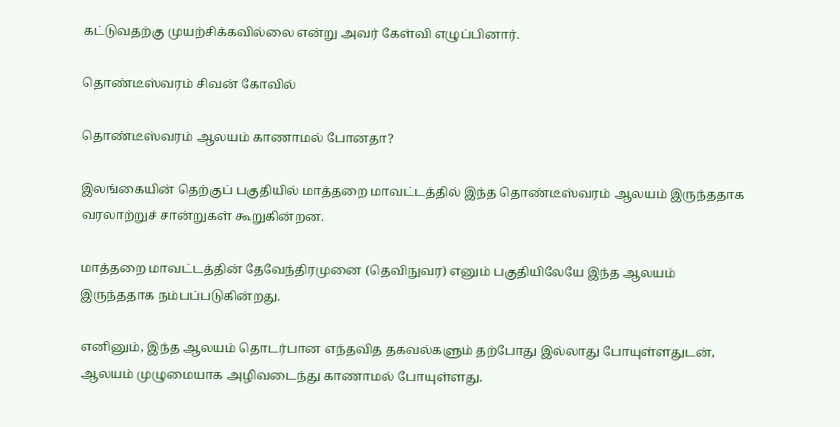கட்டுவதற்கு முயற்சிக்கவில்லை என்று அவர் கேள்வி எழுப்பினார்.

தொண்டீஸ்வரம் சிவன் கோவில்

தொண்டீஸ்வரம் ஆலயம் காணாமல் போனதா?

இலங்கையின் தெற்குப் பகுதியில் மாத்தறை மாவட்டத்தில் இந்த தொண்டீஸ்வரம் ஆலயம் இருந்ததாக வரலாற்றுச் சான்றுகள் கூறுகின்றன.

மாத்தறை மாவட்டத்தின் தேவேந்திரமுனை (தெவிநுவர) எனும் பகுதியிலேயே இந்த ஆலயம் இருந்ததாக நம்பப்படுகின்றது.

எனினும், இந்த ஆலயம் தொடர்பான எந்தவித தகவல்களும் தற்போது இல்லாது போயுள்ளதுடன், ஆலயம் முழுமையாக அழிவடைந்து காணாமல் போயுள்ளது.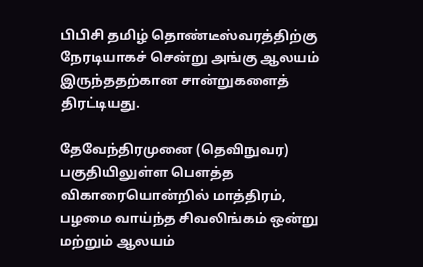பிபிசி தமிழ் தொண்டீஸ்வரத்திற்கு நேரடியாகச் சென்று அங்கு ஆலயம் இருந்ததற்கான சான்றுகளைத் திரட்டியது.

தேவேந்திரமுனை (தெவிநுவர) பகுதியிலுள்ள பௌத்த விகாரையொன்றில் மாத்திரம், பழமை வாய்ந்த சிவலிங்கம் ஒன்று மற்றும் ஆலயம்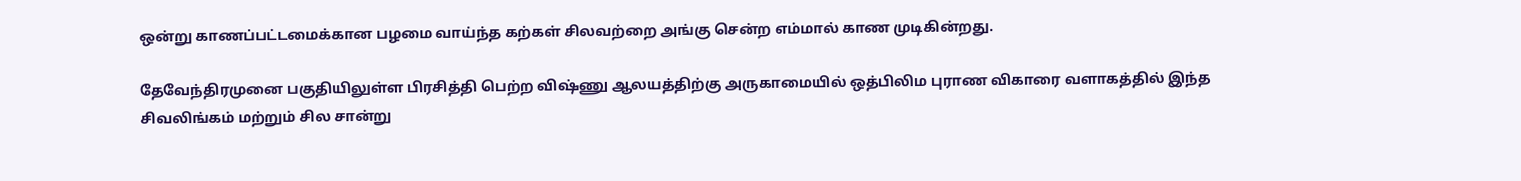ஒன்று காணப்பட்டமைக்கான பழமை வாய்ந்த கற்கள் சிலவற்றை அங்கு சென்ற எம்மால் காண முடிகின்றது.

தேவேந்திரமுனை பகுதியிலுள்ள பிரசித்தி பெற்ற விஷ்ணு ஆலயத்திற்கு அருகாமையில் ஒத்பிலிம புராண விகாரை வளாகத்தில் இந்த சிவலிங்கம் மற்றும் சில சான்று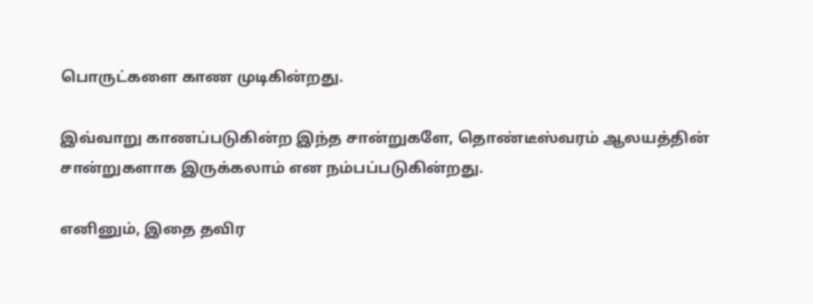பொருட்களை காண முடிகின்றது.

இவ்வாறு காணப்படுகின்ற இந்த சான்றுகளே, தொண்டீஸ்வரம் ஆலயத்தின் சான்றுகளாக இருக்கலாம் என நம்பப்படுகின்றது.

எனினும், இதை தவிர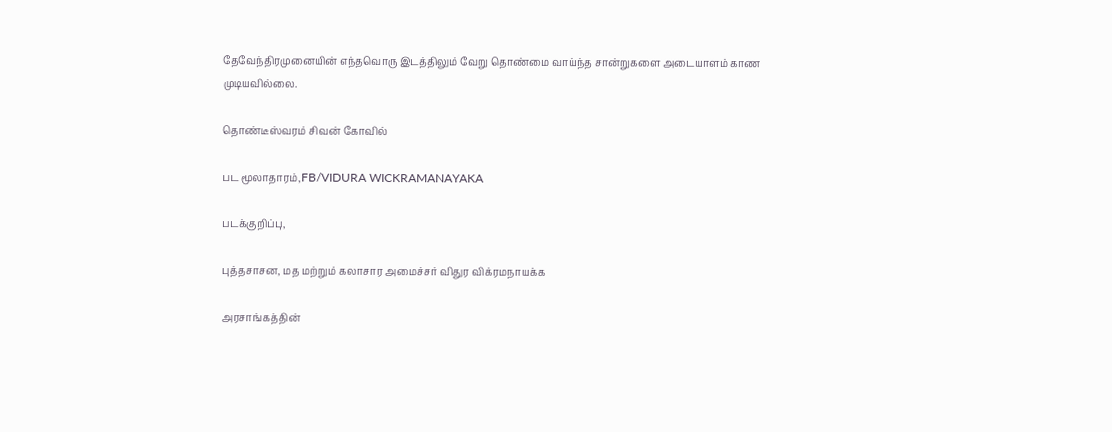தேவேந்திரமுனையின் எந்தவொரு இடத்திலும் வேறு தொண்மை வாய்ந்த சான்றுகளை அடையாளம் காண முடியவில்லை.

தொண்டீஸ்வரம் சிவன் கோவில்

பட மூலாதாரம்,FB/VIDURA WICKRAMANAYAKA

படக்குறிப்பு,

புத்தசாசன, மத மற்றும் கலாசார அமைச்சர் விதுர விக்ரமநாயக்க

அரசாங்கத்தின்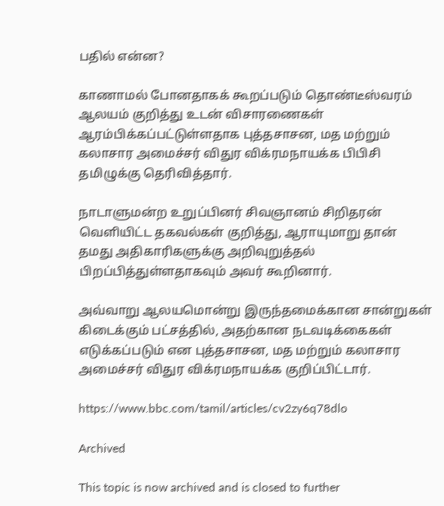பதில் என்ன?

காணாமல் போனதாகக் கூறப்படும் தொண்டீஸ்வரம் ஆலயம் குறித்து உடன் விசாரணைகள் ஆரம்பிக்கப்பட்டுள்ளதாக புத்தசாசன, மத மற்றும் கலாசார அமைச்சர் விதுர விக்ரமநாயக்க பிபிசி தமிழுக்கு தெரிவித்தார்.

நாடாளுமன்ற உறுப்பினர் சிவஞானம் சிறிதரன் வெளியிட்ட தகவல்கள் குறித்து, ஆராயுமாறு தான் தமது அதிகாரிகளுக்கு அறிவுறுத்தல் பிறப்பித்துள்ளதாகவும் அவர் கூறினார்.

அவ்வாறு ஆலயமொன்று இருந்தமைக்கான சான்றுகள் கிடைக்கும் பட்சத்தில், அதற்கான நடவடிக்கைகள் எடுக்கப்படும் என புத்தசாசன, மத மற்றும் கலாசார அமைச்சர் விதுர விக்ரமநாயக்க குறிப்பிட்டார்.

https://www.bbc.com/tamil/articles/cv2zy6q78dlo

Archived

This topic is now archived and is closed to further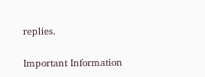replies.

Important Information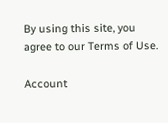By using this site, you agree to our Terms of Use.

Account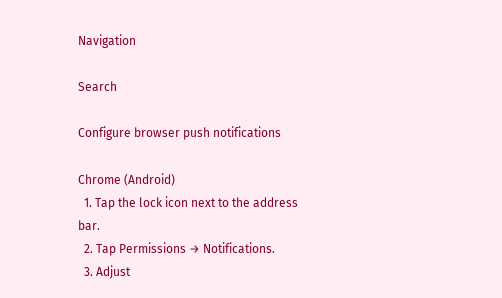Navigation

Search

Configure browser push notifications

Chrome (Android)
  1. Tap the lock icon next to the address bar.
  2. Tap Permissions → Notifications.
  3. Adjust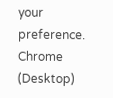your preference.
Chrome (Desktop)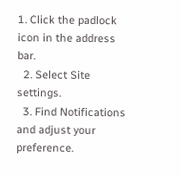1. Click the padlock icon in the address bar.
  2. Select Site settings.
  3. Find Notifications and adjust your preference.